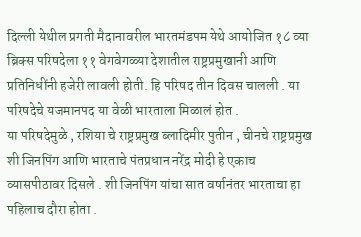दिल्ली येथील प्रगती मैदानावरील भारतमंडपम येथे आयोजित १८ व्या ब्रिक्स परिषदेला ११ वेगवेगळ्या देशातील राष्ट्रप्रमुखानी आणि प्रतिनिधींनी हजेरी लावली होती. हि परिषद तीन दिवस चालली . या परिषदेचे यजमानपद या वेळी भारताला मिळालं होत .
या परिषदेमुळे , रशिया चे राष्ट्रप्रमुख ब्लादिमीर पुतीन , चीनचे राष्ट्रप्रमुख शी जिनपिंग आणि भारताचे पंतप्रधान नरेंद्र मोदी हे एकाच व्यासपीठावर दिसले . शी जिनपिंग यांचा सात वर्षानंतर भारताचा हा पहिलाच दौरा होता .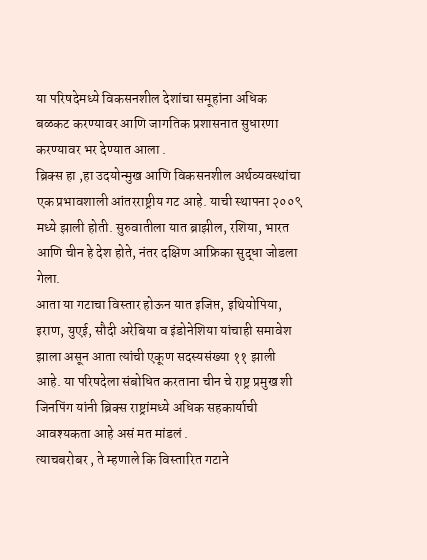या परिषदेमध्ये विकसनशील देशांचा समूहांना अधिक बळकट करण्यावर आणि जागतिक प्रशासनात सुधारणा करण्यावर भर देण्यात आला .
ब्रिक्स हा ,हा उदयोन्मुख आणि विकसनशील अर्थव्यवस्थांचा एक प्रभावशाली आंतरराष्ट्रीय गट आहे. याची स्थापना २००९ मध्ये झाली होती. सुरुवातीला यात ब्राझील, रशिया, भारत आणि चीन हे देश होते, नंतर दक्षिण आफ्रिका सुद्धा जोडला गेला.
आता या गटाचा विस्तार होऊन यात इजिप्त, इथियोपिया, इराण, युएई, सौदी अरेबिया व इंडोनेशिया यांचाही समावेश झाला असून आता त्यांची एकूण सदस्यसंख्या ११ झाली आहे. या परिषदेला संबोधित करताना चीन चे राष्ट्र प्रमुख शी जिनपिंग यांनी ब्रिक्स राष्ट्रांमध्ये अधिक सहकार्याची आवश्यकता आहे असं मत मांडलं .
त्याचबरोबर , ते म्हणाले कि विस्तारित गटाने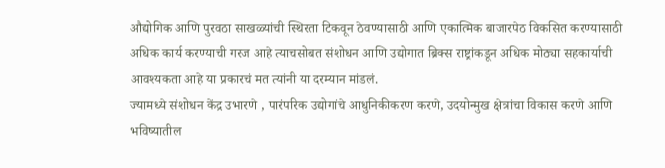औद्योगिक आणि पुरवठा साखळ्यांची स्थिरता टिकवून ठेवण्यासाठी आणि एकात्मिक बाजारपेठ विकसित करण्यासाठी अधिक कार्य करण्याची गरज आहे त्याचसोबत संशोधन आणि उद्योगात ब्रिक्स राष्ट्रांकडून अधिक मोठ्या सहकार्याची आवश्यकता आहे या प्रकारचं मत त्यांनी या दरम्यान मांडलं.
ज्यामध्ये संशोधन केंद्र उभारणे , पारंपरिक उद्योगांचे आधुनिकीकरण करणे, उदयोन्मुख क्षेत्रांचा विकास करणे आणि भविष्यातील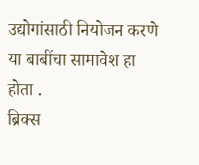उद्योगांसाठी नियोजन करणे या बाबींचा सामावेश हा होता .
ब्रिक्स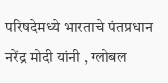परिषदेमध्ये भारताचे पंतप्रधान नरेंद्र मोदी यांनी , ग्लोबल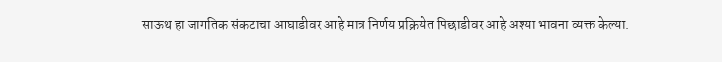साऊथ हा जागतिक संकटाचा आघाडीवर आहे मात्र निर्णय प्रक्रियेत पिछाडीवर आहे अश्या भावना व्यक्त केल्या.